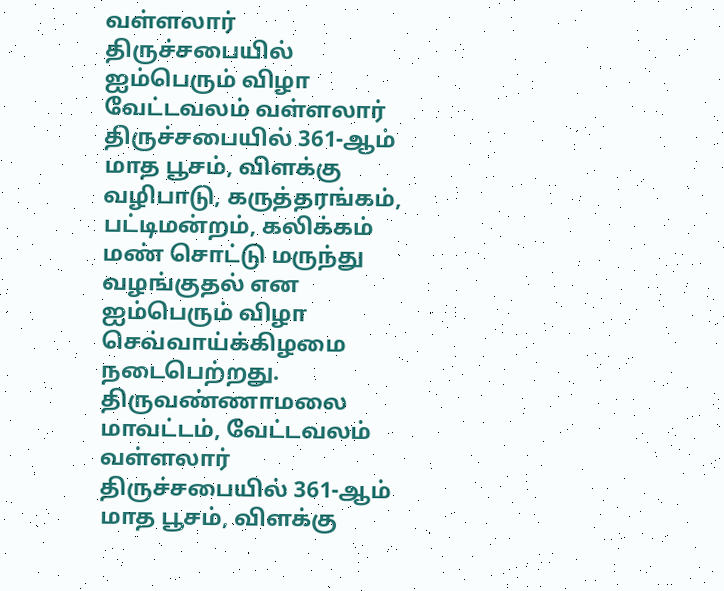வள்ளலார் திருச்சபையில் ஐம்பெரும் விழா
வேட்டவலம் வள்ளலார் திருச்சபையில் 361-ஆம் மாத பூசம், விளக்கு வழிபாடு, கருத்தரங்கம், பட்டிமன்றம், கலிக்கம் மண் சொட்டு மருந்து வழங்குதல் என ஐம்பெரும் விழா செவ்வாய்க்கிழமை நடைபெற்றது.
திருவண்ணாமலை மாவட்டம், வேட்டவலம் வள்ளலார் திருச்சபையில் 361-ஆம் மாத பூசம், விளக்கு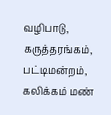வழிபாடு, கருத்தரங்கம், பட்டிமன்றம், கலிக்கம் மண்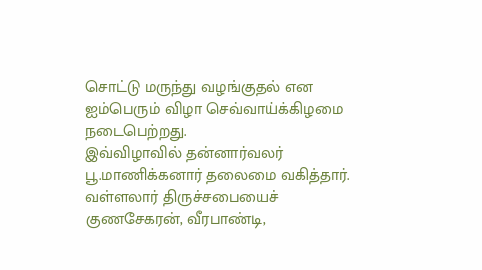சொட்டு மருந்து வழங்குதல் என ஐம்பெரும் விழா செவ்வாய்க்கிழமை நடைபெற்றது.
இவ்விழாவில் தன்னார்வலர் பூ.மாணிக்கனார் தலைமை வகித்தார். வள்ளலார் திருச்சபையைச் குணசேகரன், வீரபாண்டி,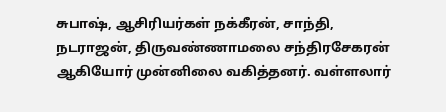சுபாஷ், ஆசிரியர்கள் நக்கீரன், சாந்தி, நடராஜன், திருவண்ணாமலை சந்திரசேகரன் ஆகியோர் முன்னிலை வகித்தனர். வள்ளலார்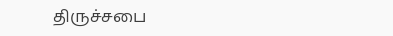திருச்சபை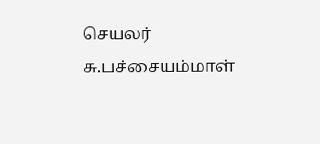செயலர் சு.பச்சையம்மாள்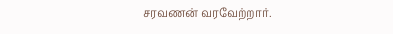சரவணன் வரவேற்றார்.